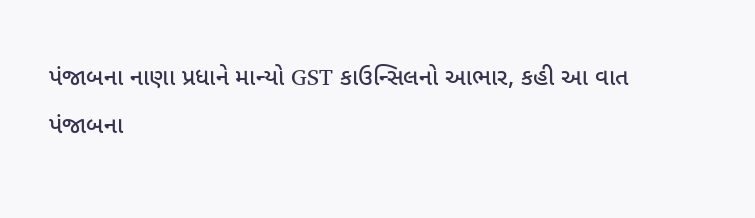પંજાબના નાણા પ્રધાને માન્યો GST કાઉન્સિલનો આભાર, કહી આ વાત
પંજાબના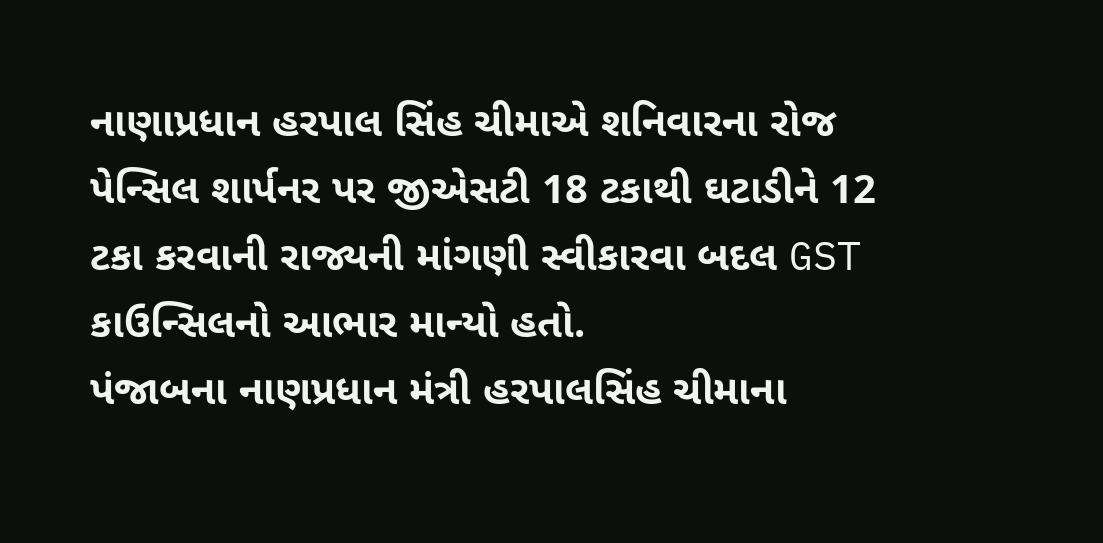નાણાપ્રધાન હરપાલ સિંહ ચીમાએ શનિવારના રોજ પેન્સિલ શાર્પનર પર જીએસટી 18 ટકાથી ઘટાડીને 12 ટકા કરવાની રાજ્યની માંગણી સ્વીકારવા બદલ GST કાઉન્સિલનો આભાર માન્યો હતો.
પંજાબના નાણપ્રધાન મંત્રી હરપાલસિંહ ચીમાના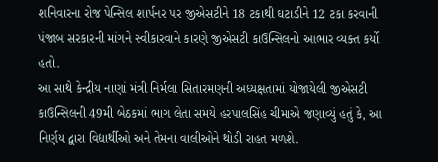શનિવારના રોજ પેન્સિલ શાર્પનર પર જીએસટીને 18 ટકાથી ઘટાડીને 12 ટકા કરવાની પંજાબ સરકારની માંગને સ્વીકારવાને કારણે જીએસટી કાઉન્સિલનો આભાર વ્યક્ત કર્યો હતો.
આ સાથે કેન્દ્રીય નાણાં મંત્રી નિર્મલા સિતારમણની અધ્યક્ષતામાં યોજાયેલી જીએસટી કાઉન્સિલની 49મી બેઠકમાં ભાગ લેતા સમયે હરપાલસિંહ ચીમાએ જણાવ્યું હતું કે, આ નિર્ણય દ્વારા વિદ્યાર્થીઓ અને તેમના વાલીઓને થોડી રાહત મળશે.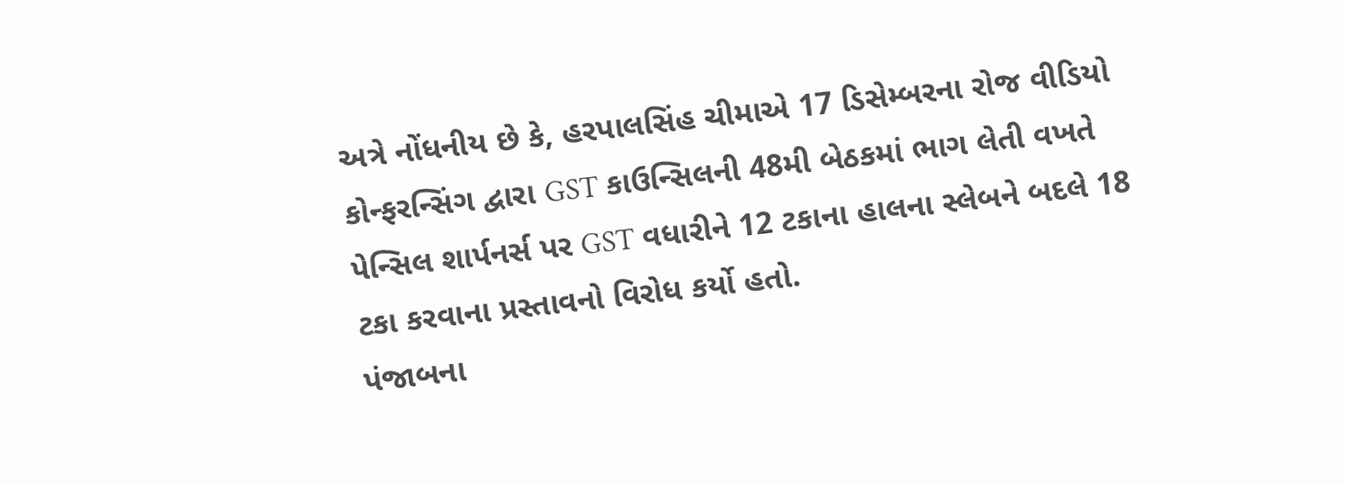અત્રે નોંધનીય છે કે, હરપાલસિંહ ચીમાએ 17 ડિસેમ્બરના રોજ વીડિયો કોન્ફરન્સિંગ દ્વારા GST કાઉન્સિલની 48મી બેઠકમાં ભાગ લેતી વખતે પેન્સિલ શાર્પનર્સ પર GST વધારીને 12 ટકાના હાલના સ્લેબને બદલે 18 ટકા કરવાના પ્રસ્તાવનો વિરોધ કર્યો હતો.
પંજાબના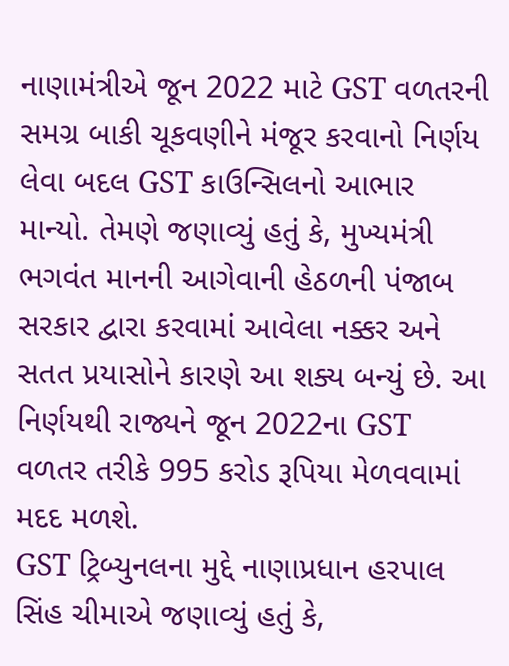નાણામંત્રીએ જૂન 2022 માટે GST વળતરની સમગ્ર બાકી ચૂકવણીને મંજૂર કરવાનો નિર્ણય લેવા બદલ GST કાઉન્સિલનો આભાર માન્યો. તેમણે જણાવ્યું હતું કે, મુખ્યમંત્રી ભગવંત માનની આગેવાની હેઠળની પંજાબ સરકાર દ્વારા કરવામાં આવેલા નક્કર અને સતત પ્રયાસોને કારણે આ શક્ય બન્યું છે. આ નિર્ણયથી રાજ્યને જૂન 2022ના GST વળતર તરીકે 995 કરોડ રૂપિયા મેળવવામાં મદદ મળશે.
GST ટ્રિબ્યુનલના મુદ્દે નાણાપ્રધાન હરપાલ સિંહ ચીમાએ જણાવ્યું હતું કે,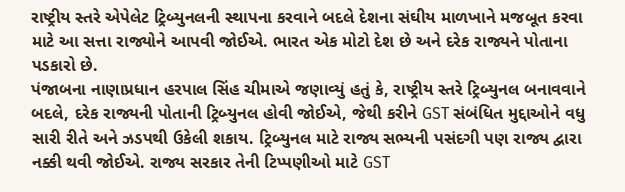રાષ્ટ્રીય સ્તરે એપેલેટ ટ્રિબ્યુનલની સ્થાપના કરવાને બદલે દેશના સંઘીય માળખાને મજબૂત કરવા માટે આ સત્તા રાજ્યોને આપવી જોઈએ. ભારત એક મોટો દેશ છે અને દરેક રાજ્યને પોતાના પડકારો છે.
પંજાબના નાણાપ્રધાન હરપાલ સિંહ ચીમાએ જણાવ્યું હતું કે, રાષ્ટ્રીય સ્તરે ટ્રિબ્યુનલ બનાવવાને બદલે, દરેક રાજ્યની પોતાની ટ્રિબ્યુનલ હોવી જોઈએ, જેથી કરીને GST સંબંધિત મુદ્દાઓને વધુ સારી રીતે અને ઝડપથી ઉકેલી શકાય. ટ્રિબ્યુનલ માટે રાજ્ય સભ્યની પસંદગી પણ રાજ્ય દ્વારા નક્કી થવી જોઈએ. રાજ્ય સરકાર તેની ટિપ્પણીઓ માટે GST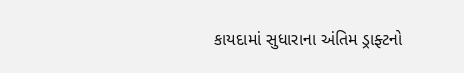કાયદામાં સુધારાના અંતિમ ડ્રાફ્ટનો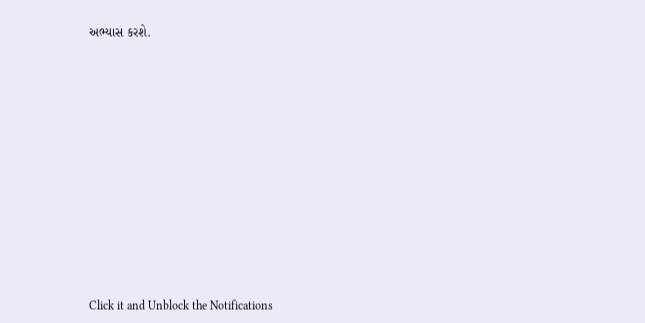અભ્યાસ કરશે.












Click it and Unblock the Notifications